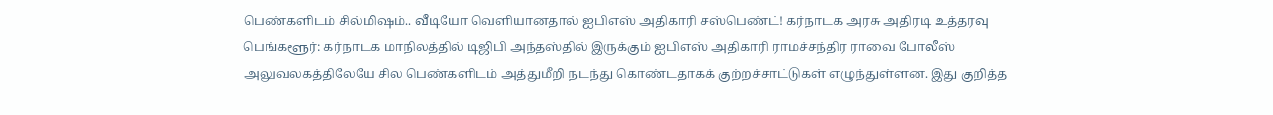பெண்களிடம் சில்மிஷம்.. வீடியோ வெளியானதால் ஐபிஎஸ் அதிகாரி சஸ்பெண்ட்! கர்நாடக அரசு அதிரடி உத்தரவு
பெங்களூர்: கர்நாடக மாநிலத்தில் டிஜிபி அந்தஸ்தில் இருக்கும் ஐபிஎஸ் அதிகாரி ராமச்சந்திர ராவை போலீஸ் அலுவலகத்திலேயே சில பெண்களிடம் அத்துமீறி நடந்து கொண்டதாகக் குற்றச்சாட்டுகள் எழுந்துள்ளன. இது குறித்த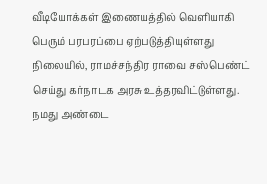வீடியோக்கள் இணையத்தில் வெளியாகி பெரும் பரபரப்பை ஏற்படுத்தியுள்ளது நிலையில், ராமச்சந்திர ராவை சஸ்பெண்ட் செய்து கர்நாடக அரசு உத்தரவிட்டுள்ளது.
நமது அண்டை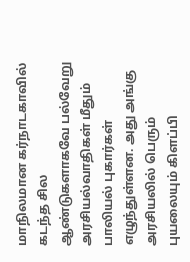மாநிலமான கர்நாடகாவில் கடந்த சில ஆண்டுகளாகவே பல்வேறு அரசியல்வாதிகள் மீதும் பாலியல் புகார்கள் எழுந்துள்ளன. அது அங்கு அரசியலில் பெரும் புயலையும் கிளப்பி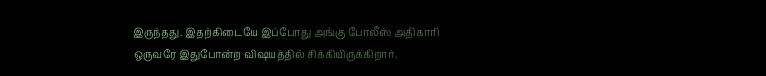இருந்தது. இதற்கிடையே இப்போது அங்கு போலீஸ் அதிகாரி ஒருவரே இதுபோன்ற விஷயத்தில் சிக்கியிருக்கிறார்.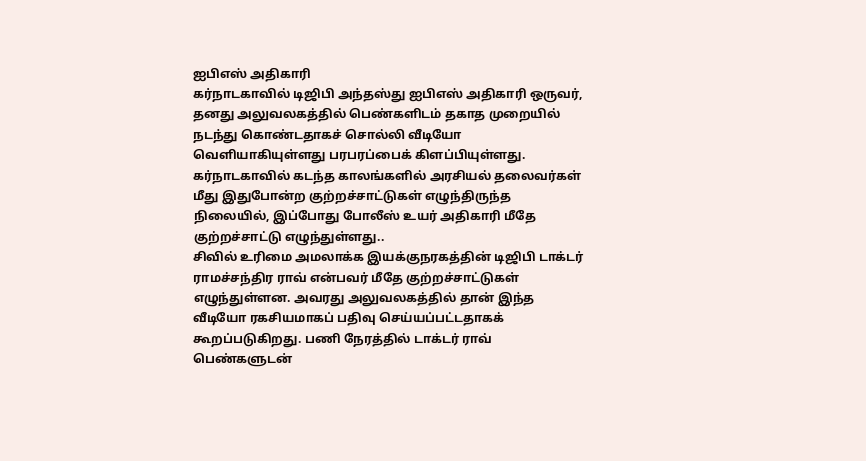ஐபிஎஸ் அதிகாரி
கர்நாடகாவில் டிஜிபி அந்தஸ்து ஐபிஎஸ் அதிகாரி ஒருவர், தனது அலுவலகத்தில் பெண்களிடம் தகாத முறையில் நடந்து கொண்டதாகச் சொல்லி வீடியோ வெளியாகியுள்ளது பரபரப்பைக் கிளப்பியுள்ளது. கர்நாடகாவில் கடந்த காலங்களில் அரசியல் தலைவர்கள் மீது இதுபோன்ற குற்றச்சாட்டுகள் எழுந்திருந்த நிலையில், இப்போது போலீஸ் உயர் அதிகாரி மீதே குற்றச்சாட்டு எழுந்துள்ளது..
சிவில் உரிமை அமலாக்க இயக்குநரகத்தின் டிஜிபி டாக்டர் ராமச்சந்திர ராவ் என்பவர் மீதே குற்றச்சாட்டுகள் எழுந்துள்ளன. அவரது அலுவலகத்தில் தான் இந்த வீடியோ ரகசியமாகப் பதிவு செய்யப்பட்டதாகக் கூறப்படுகிறது. பணி நேரத்தில் டாக்டர் ராவ் பெண்களுடன்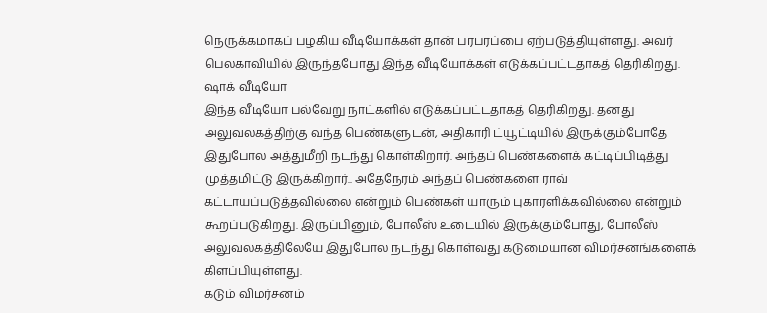நெருக்கமாகப் பழகிய வீடியோக்கள் தான் பரபரப்பை ஏற்படுத்தியுள்ளது. அவர் பெலகாவியில் இருந்தபோது இந்த வீடியோக்கள் எடுக்கப்பட்டதாகத் தெரிகிறது.
ஷாக் வீடியோ
இந்த வீடியோ பல்வேறு நாட்களில் எடுக்கப்பட்டதாகத் தெரிகிறது. தனது அலுவலகத்திற்கு வந்த பெண்களுடன், அதிகாரி ட்யூட்டியில் இருக்கும்போதே இதுபோல அத்துமீறி நடந்து கொள்கிறார். அந்தப் பெண்களைக் கட்டிப்பிடித்து முத்தமிட்டு இருக்கிறார்.. அதேநேரம் அந்தப் பெண்களை ராவ் கட்டாயப்படுத்தவில்லை என்றும் பெண்கள் யாரும் புகாரளிக்கவில்லை என்றும் கூறப்படுகிறது. இருப்பினும், போலீஸ் உடையில் இருக்கும்போது, போலீஸ் அலுவலகத்திலேயே இதுபோல நடந்து கொள்வது கடுமையான விமர்சனங்களைக் கிளப்பியுள்ளது.
கடும் விமர்சனம்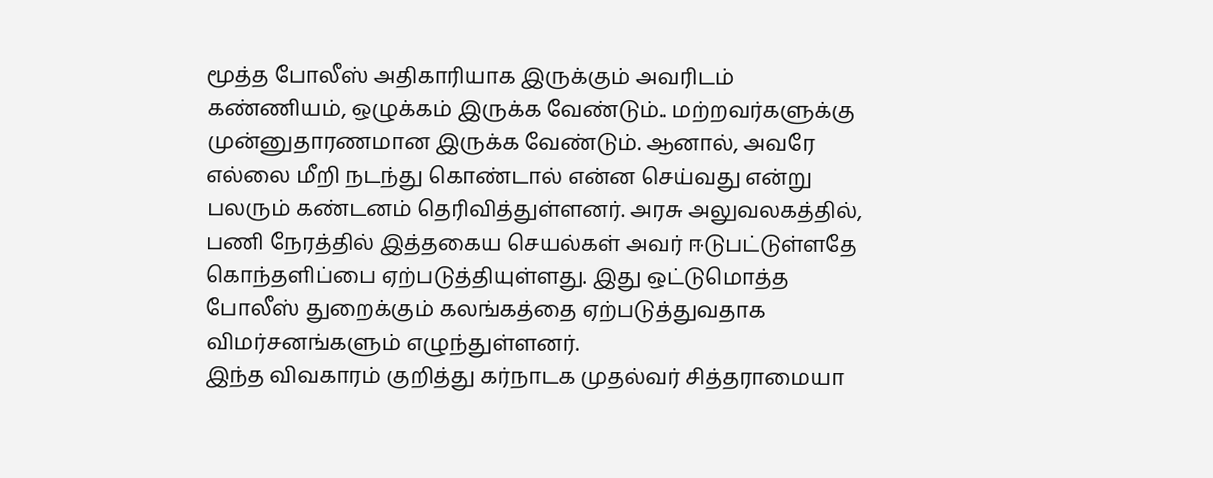மூத்த போலீஸ் அதிகாரியாக இருக்கும் அவரிடம் கண்ணியம், ஒழுக்கம் இருக்க வேண்டும்.. மற்றவர்களுக்கு முன்னுதாரணமான இருக்க வேண்டும். ஆனால், அவரே எல்லை மீறி நடந்து கொண்டால் என்ன செய்வது என்று பலரும் கண்டனம் தெரிவித்துள்ளனர். அரசு அலுவலகத்தில், பணி நேரத்தில் இத்தகைய செயல்கள் அவர் ஈடுபட்டுள்ளதே கொந்தளிப்பை ஏற்படுத்தியுள்ளது. இது ஒட்டுமொத்த போலீஸ் துறைக்கும் கலங்கத்தை ஏற்படுத்துவதாக விமர்சனங்களும் எழுந்துள்ளனர்.
இந்த விவகாரம் குறித்து கர்நாடக முதல்வர் சித்தராமையா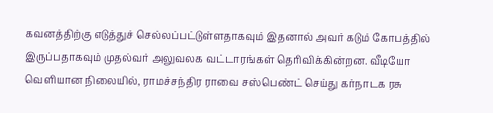கவனத்திற்கு எடுத்துச் செல்லப்பட்டுள்ளதாகவும் இதனால் அவர் கடும் கோபத்தில் இருப்பதாகவும் முதல்வர் அலுவலக வட்டாரங்கள் தெரிவிக்கின்றன. வீடியோ வெளியான நிலையில், ராமச்சந்திர ராவை சஸ்பெண்ட் செய்து கர்நாடக ரசு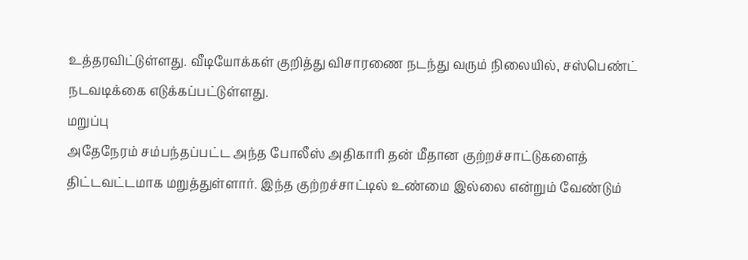உத்தரவிட்டுள்ளது. வீடியோக்கள் குறித்து விசாரணை நடந்து வரும் நிலையில், சஸ்பெண்ட் நடவடிக்கை எடுக்கப்பட்டுள்ளது.
மறுப்பு
அதேநேரம் சம்பந்தப்பட்ட அந்த போலீஸ் அதிகாரி தன் மீதான குற்றச்சாட்டுகளைத் திட்டவட்டமாக மறுத்துள்ளார். இந்த குற்றச்சாட்டில் உண்மை இல்லை என்றும் வேண்டும்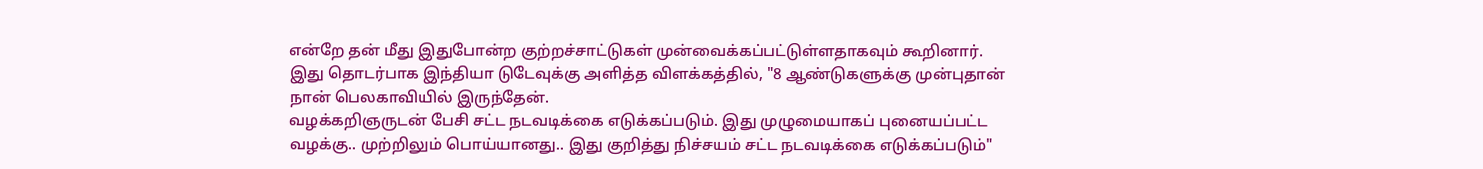என்றே தன் மீது இதுபோன்ற குற்றச்சாட்டுகள் முன்வைக்கப்பட்டுள்ளதாகவும் கூறினார். இது தொடர்பாக இந்தியா டுடேவுக்கு அளித்த விளக்கத்தில், "8 ஆண்டுகளுக்கு முன்புதான் நான் பெலகாவியில் இருந்தேன்.
வழக்கறிஞருடன் பேசி சட்ட நடவடிக்கை எடுக்கப்படும். இது முழுமையாகப் புனையப்பட்ட வழக்கு.. முற்றிலும் பொய்யானது.. இது குறித்து நிச்சயம் சட்ட நடவடிக்கை எடுக்கப்படும்"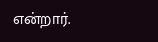என்றார்.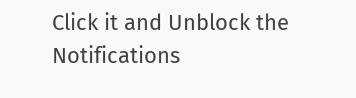Click it and Unblock the Notifications